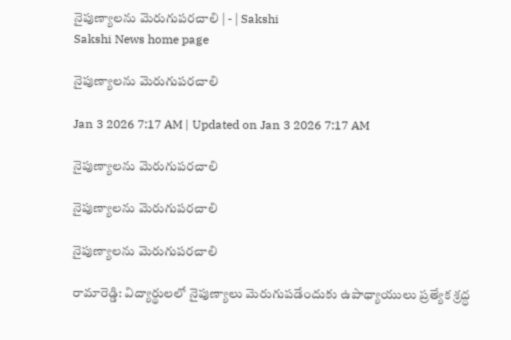నైపుణ్యాలను మెరుగుపరచాలి | - | Sakshi
Sakshi News home page

నైపుణ్యాలను మెరుగుపరచాలి

Jan 3 2026 7:17 AM | Updated on Jan 3 2026 7:17 AM

నైపుణ్యాలను మెరుగుపరచాలి

నైపుణ్యాలను మెరుగుపరచాలి

నైపుణ్యాలను మెరుగుపరచాలి

రామారెడ్డి: విద్యార్థులలో నైపుణ్యాలు మెరుగుపడేందుకు ఉపాధ్యాయులు ప్రత్యేక శ్రద్ధ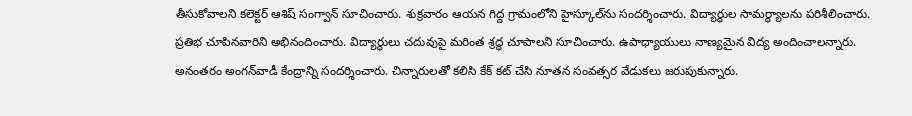తీసుకోవాలని కలెక్టర్‌ ఆశిష్‌ సంగ్వాన్‌ సూచించారు. శుక్రవారం ఆయన గిద్ద గ్రామంలోని హైస్కూల్‌ను సందర్శించారు. విద్యార్థుల సామర్థ్యాలను పరిశీలించారు. ప్రతిభ చూపినవారిని అభినందించారు. విద్యార్థులు చదువుపై మరింత శ్రద్ధ చూపాలని సూచించారు. ఉపాధ్యాయులు నాణ్యమైన విద్య అందించాలన్నారు. అనంతరం అంగన్‌వాడీ కేంద్రాన్ని సందర్శించారు. చిన్నారులతో కలిసి కేక్‌ కట్‌ చేసి నూతన సంవత్సర వేడుకలు జరుపుకున్నారు.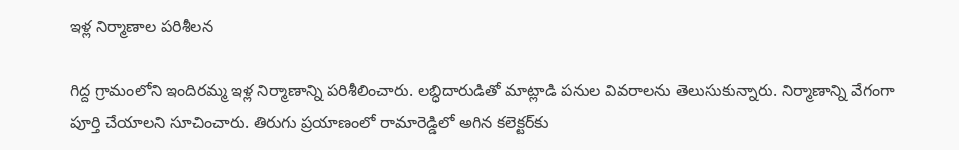ఇళ్ల నిర్మాణాల పరిశీలన

గిద్ద గ్రామంలోని ఇందిరమ్మ ఇళ్ల నిర్మాణాన్ని పరిశీలించారు. లబ్ధిదారుడితో మాట్లాడి పనుల వివరాలను తెలుసుకున్నారు. నిర్మాణాన్ని వేగంగా పూర్తి చేయాలని సూచించారు. తిరుగు ప్రయాణంలో రామారెడ్డిలో అగిన కలెక్టర్‌కు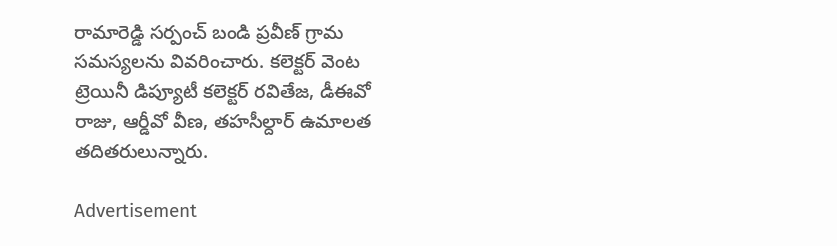రామారెడ్డి సర్పంచ్‌ బండి ప్రవీణ్‌ గ్రామ సమస్యలను వివరించారు. కలెక్టర్‌ వెంట ట్రెయినీ డిప్యూటీ కలెక్టర్‌ రవితేజ, డీఈవో రాజు, ఆర్డీవో వీణ, తహసీల్దార్‌ ఉమాలత తదితరులున్నారు.

Advertisement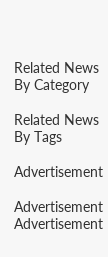Related News By Category

Related News By Tags

Advertisement

Advertisement
Advertisement